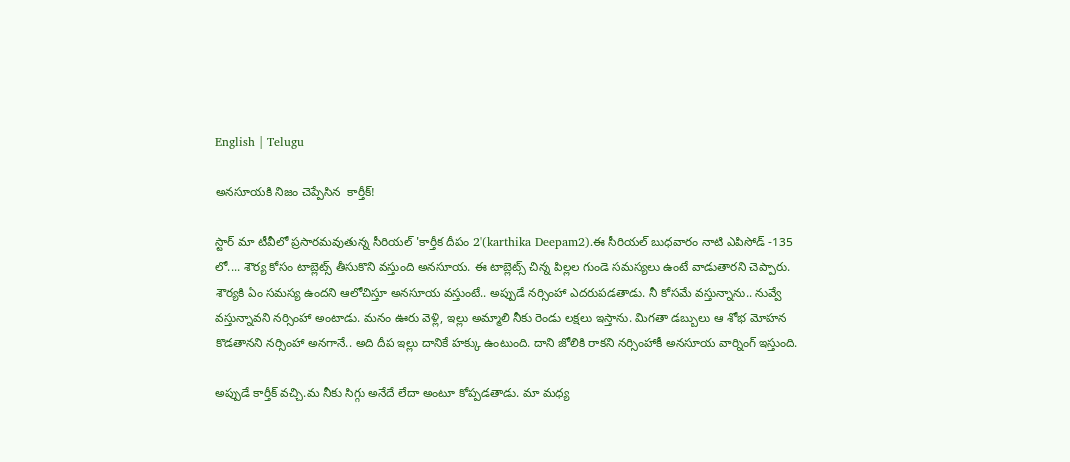English | Telugu

అనసూయకి నిజం చెప్పేసిన  కార్తీక్!

స్టార్ మా టీవీలో ప్రసారమవుతున్న సీరియల్ 'కార్తీక దీపం 2'(karthika Deepam2).ఈ సీరియల్ బుధవారం నాటి ఎపిసోడ్ -135 లో.... శౌర్య కోసం టాబ్లెట్స్ తీసుకొని వస్తుంది అనసూయ. ఈ టాబ్లెట్స్ చిన్న పిల్లల గుండె సమస్యలు ఉంటే వాడుతారని చెప్పారు. శౌర్యకి ఏం సమస్య ఉందని ఆలోచిస్తూ అనసూయ వస్తుంటే.. అప్పుడే నర్సింహా ఎదరుపడతాడు. నీ కోసమే వస్తున్నాను.. నువ్వే వస్తున్నావని నర్సింహా అంటాడు. మనం ఊరు వెళ్లి, ఇల్లు అమ్మాలి నీకు రెండు లక్షలు ఇస్తాను. మిగతా డబ్బులు ఆ శోభ మోహన కొడతానని నర్సింహా అనగానే.. అది దీప ఇల్లు దానికే హక్కు ఉంటుంది. దాని జోలికి రాకని నర్సింహాకీ అనసూయ వార్నింగ్ ఇస్తుంది.

అప్పుడే కార్తీక్ వచ్చి‌.మ నీకు సిగ్గు అనేదే లేదా అంటూ కోప్పడతాడు. మా మధ్య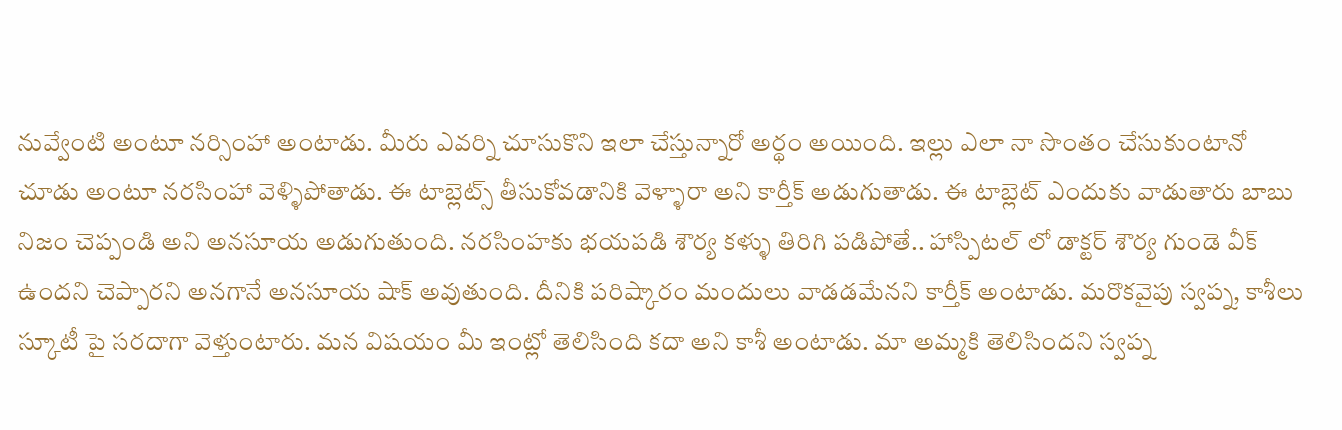నువ్వేంటి అంటూ నర్సింహా అంటాడు. మీరు ఎవర్ని చూసుకొని ఇలా చేస్తున్నారో అర్థం అయింది. ఇల్లు ఎలా నా సొంతం చేసుకుంటానో చూడు అంటూ నరసింహా వెళ్ళిపోతాడు. ఈ టాబ్లెట్స్ తీసుకోవడానికి వెళ్ళారా అని కార్తీక్ అడుగుతాడు. ఈ టాబ్లెట్ ఎందుకు వాడుతారు బాబు నిజం చెప్పండి అని అనసూయ అడుగుతుంది. నరసింహకు భయపడి శౌర్య కళ్ళు తిరిగి పడిపోతే.. హాస్పిటల్ లో డాక్టర్ శౌర్య గుండె వీక్ ఉందని చెప్పారని అనగానే అనసూయ షాక్ అవుతుంది. దీనికి పరిష్కారం మందులు వాడడమేనని కార్తీక్ అంటాడు. మరొకవైపు స్వప్న, కాశీలు స్కూటీ పై సరదాగా వెళ్తుంటారు. మన విషయం మీ ఇంట్లో తెలిసింది కదా అని కాశీ అంటాడు. మా అమ్మకి తెలిసిందని స్వప్న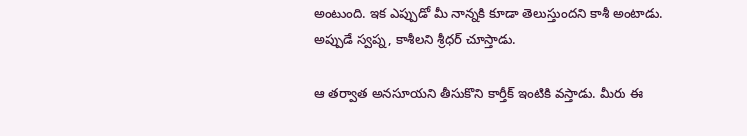అంటుంది. ఇక ఎప్పుడో మీ నాన్నకి కూడా తెలుస్తుందని కాశీ అంటాడు. అప్పుడే స్వప్న, కాశీలని శ్రీధర్ చూస్తాడు.

ఆ తర్వాత అనసూయని తీసుకొని కార్తీక్ ఇంటికి వస్తాడు. మీరు ఈ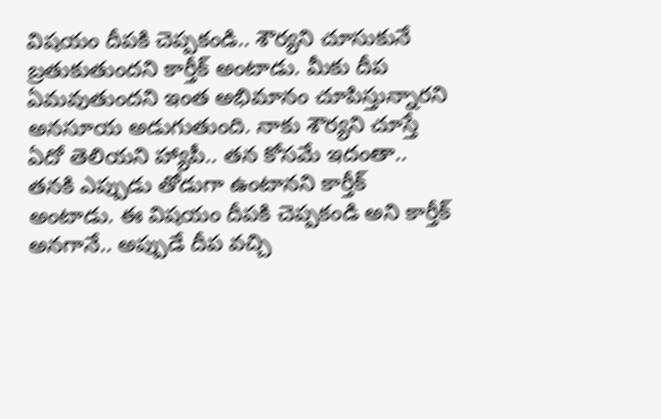విషయం దీపకి చెప్పకండి.. శౌర్యని చూసుకునే బ్రతుకుతుందని కార్తీక్ అంటాడు. మీకు దీప ఏమవుతుందని ఇంత అభిమానం చూపిస్తున్నారని అనసూయ అడుగుతుంది. నాకు శౌర్యని చూస్తే ఏదో తెలియని హ్యాపీ.. తన కోసమే ఇదంతా.. తనకి ఎప్పుడు తోడుగా ఉంటానని కార్తీక్ అంటాడు. ఈ విషయం దీపకి చెప్పకండి అని కార్తీక్ అనగానే.. అప్పుడే దీప వచ్చి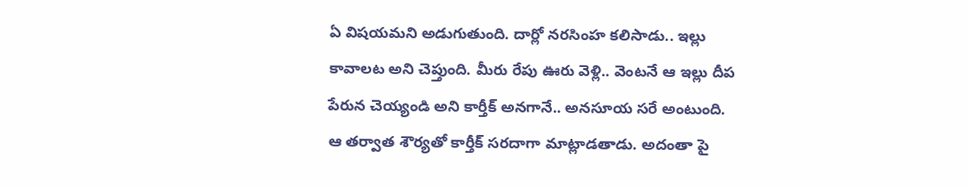ఏ విషయమని అడుగుతుంది. దార్లో నరసింహ కలిసాడు.. ఇల్లు కావాలట అని చెప్తుంది. మీరు రేపు ఊరు వెళ్లి.. వెంటనే ఆ ఇల్లు దీప పేరున చెయ్యండి అని కార్తీక్ అనగానే.. అనసూయ సరే అంటుంది. ఆ తర్వాత శౌర్యతో కార్తీక్ సరదాగా మాట్లాడతాడు. అదంతా పై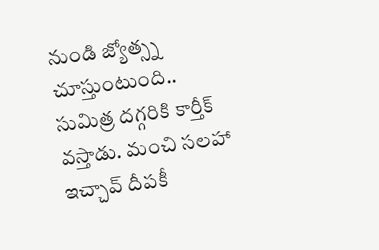నుండి జ్యోత్స్న చూస్తుంటుంది.. సుమిత్ర దగ్గరికి కార్తీక్ వస్తాడు. మంచి సలహా ఇచ్చావ్ దీపకీ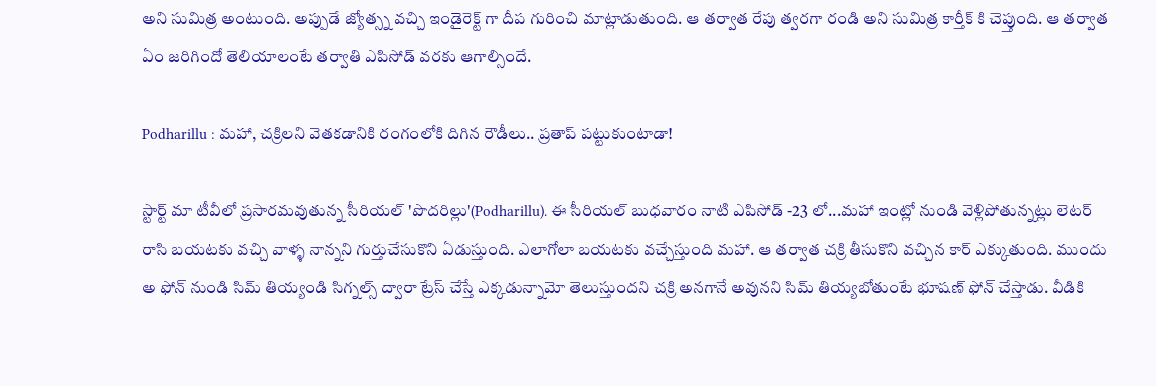అని సుమిత్ర అంటుంది. అప్పుడే జ్యోత్స్న వచ్చి ఇండైరెక్ట్ గా దీప గురించి మాట్లాడుతుంది. ఆ తర్వాత రేపు త్వరగా రండి అని సుమిత్ర కార్తీక్ కి చెప్తుంది. ఆ తర్వాత ఏం జరిగిందో తెలియాలంటే తర్వాతి ఎపిసోడ్ వరకు ఆగాల్సిందే.

Podharillu : మహా, చక్రిలని వెతకడానికి రంగంలోకి దిగిన రౌడీలు.. ప్రతాప్ పట్టుకుంటాడా!

స్టార్ట్ మా టీవీలో ప్రసారమవుతున్న సీరియల్ 'పొదరిల్లు'(Podharillu). ఈ సీరియల్ బుధవారం నాటి ఎపిసోడ్ -23 లో...మహా ఇంట్లో నుండి వెళ్లిపోతున్నట్లు లెటర్ రాసి బయటకు వచ్చి వాళ్ళ నాన్నని గుర్తుచేసుకొని ఏడుస్తుంది. ఎలాగోలా బయటకు వచ్చేస్తుంది మహా. ఆ తర్వాత చక్రి తీసుకొని వచ్చిన కార్ ఎక్కుతుంది. ముందు అ ఫోన్ నుండి సిమ్ తియ్యండి సిగ్నల్స్ ద్వారా ట్రేస్ చేస్తే ఎక్కడున్నామో తెలుస్తుందని చక్రి అనగానే అవునని సిమ్ తియ్యబోతుంటే భూషణ్ ఫోన్ చేస్తాడు. వీడికి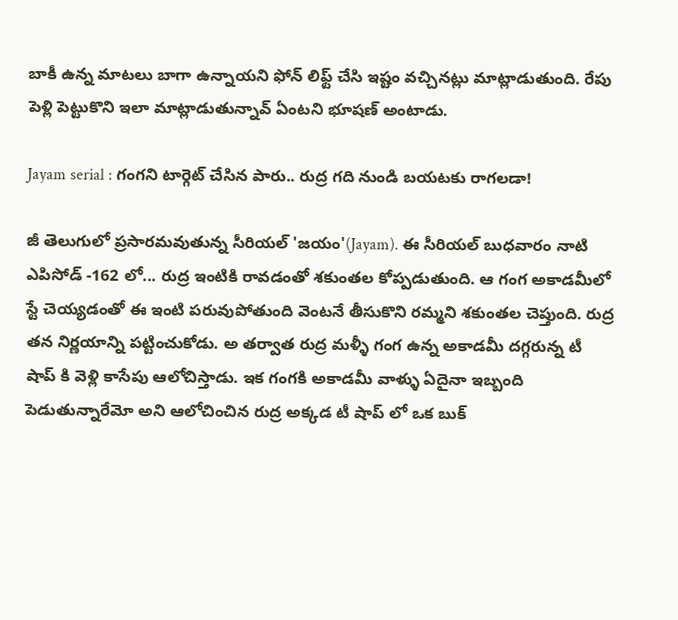బాకీ ఉన్న మాటలు బాగా ఉన్నాయని ఫోన్ లిఫ్ట్ చేసి ఇష్టం వచ్చినట్లు మాట్లాడుతుంది. రేపు పెళ్లి పెట్టుకొని ఇలా మాట్లాడుతున్నావ్ ఏంటని భూషణ్ అంటాడు.

Jayam serial : గంగని టార్గెట్ చేసిన పారు.. రుద్ర గది నుండి బయటకు రాగలడా!

జీ తెలుగులో ప్రసారమవుతున్న సీరియల్ 'జయం'(Jayam). ఈ సీరియల్ బుధవారం నాటి ఎపిసోడ్ -162 లో... రుద్ర ఇంటికి రావడంతో శకుంతల కోప్పడుతుంది. ఆ గంగ అకాడమీలో స్టే చెయ్యడంతో ఈ ఇంటి పరువుపోతుంది వెంటనే తీసుకొని రమ్మని శకుంతల చెప్తుంది. రుద్ర తన నిర్ణయాన్ని పట్టించుకోడు. అ తర్వాత రుద్ర మళ్ళీ గంగ ఉన్న అకాడమీ దగ్గరున్న టీ షాప్ కి వెళ్లి కాసేపు ఆలోచిస్తాడు. ఇక గంగకి అకాడమీ వాళ్ళు ఏదైనా ఇబ్బంది పెడుతున్నారేమో అని ఆలోచించిన రుద్ర అక్కడ టీ షాప్ లో ఒక బుక్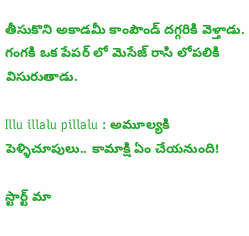తీసుకొని అకాడమీ కాంపౌండ్ దగ్గరికి వెళ్తాడు. గంగకి ఒక పేపర్ లో మెసేజ్ రాసి లోపలికి విసురుతాడు.

Illu illalu pillalu : అమూల్యకి పెళ్ళిచూపులు.. కామాక్షి ఏం చేయనుంది!

స్టార్ట్ మా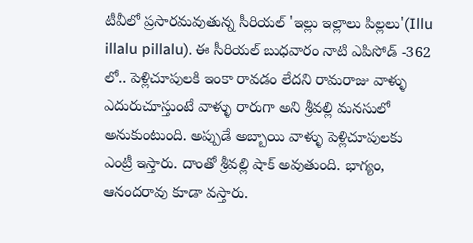టీవీలో ప్రసారమవుతున్న సీరియల్ 'ఇల్లు ఇల్లాలు పిల్లలు'(Illu illalu pillalu). ఈ సీరియల్ బుధవారం నాటి ఎపిసోడ్ -362 లో.. పెళ్లిచూపులకి ఇంకా రావడం లేదని రామరాజు వాళ్ళు ఎదురుచూస్తుంటే వాళ్ళు రారుగా అని శ్రీవల్లి మనసులో అనుకుంటుంది. అప్పుడే అబ్బాయి వాళ్ళు పెళ్లిచూపులకు ఎంట్రీ ఇస్తారు‌. దాంతో శ్రీవల్లి షాక్ అవుతుంది. భాగ్యం, ఆనందరావు కూడా వస్తారు.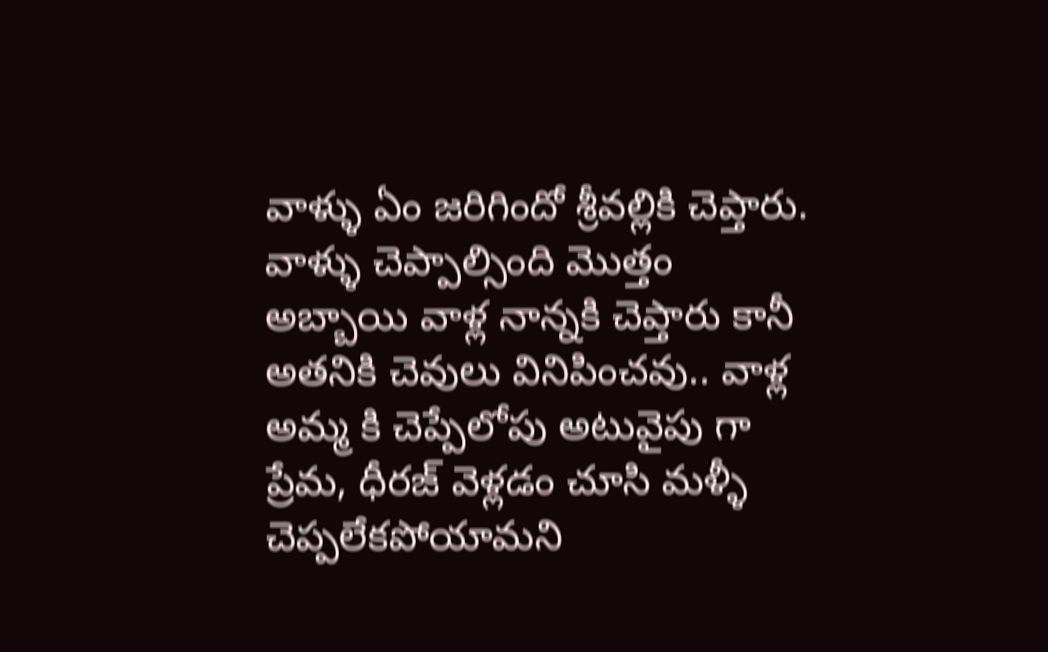వాళ్ళు ఏం జరిగిందో శ్రీవల్లికి చెప్తారు. వాళ్ళు చెప్పాల్సింది మొత్తం అబ్బాయి వాళ్ల నాన్నకి చెప్తారు కానీ అతనికి చెవులు వినిపించవు.. వాళ్ల అమ్మ కి చెప్పేలోపు అటువైపు గా ప్రేమ, ధీరజ్ వెళ్లడం చూసి మళ్ళీ చెప్పలేకపోయామని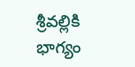శ్రీవల్లికి భాగ్యం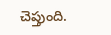చెప్తుంది.